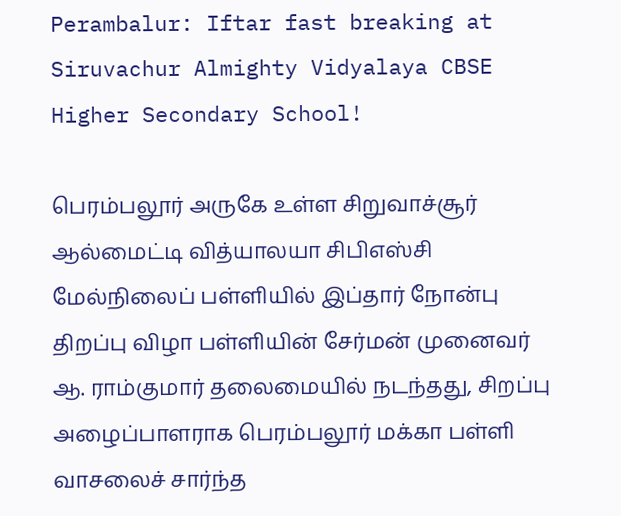Perambalur: Iftar fast breaking at Siruvachur Almighty Vidyalaya CBSE Higher Secondary School!

பெரம்பலூர் அருகே உள்ள சிறுவாச்சூர் ஆல்மைட்டி வித்யாலயா சிபிஎஸ்சி மேல்நிலைப் பள்ளியில் இப்தார் நோன்பு திறப்பு விழா பள்ளியின் சேர்மன் முனைவர் ஆ. ராம்குமார் தலைமையில் நடந்தது, சிறப்பு அழைப்பாளராக பெரம்பலூர் மக்கா பள்ளி வாசலைச் சார்ந்த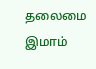தலைமை இமாம்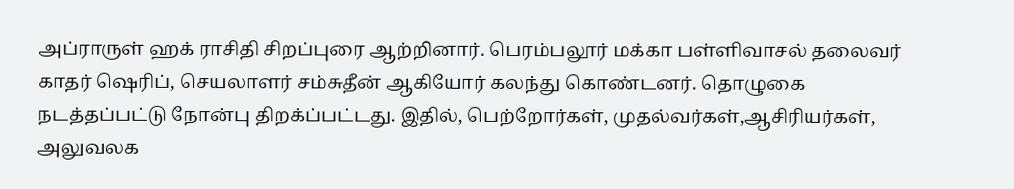அப்ராருள் ஹக் ராசிதி சிறப்புரை ஆற்றினார். பெரம்பலூர் மக்கா பள்ளிவாசல் தலைவர் காதர் ஷெரிப், செயலாளர் சம்சுதீன் ஆகியோர் கலந்து கொண்டனர். தொழுகை நடத்தப்பட்டு நோன்பு திறக்ப்பட்டது. இதில், பெற்றோர்கள், முதல்வர்கள்,ஆசிரியர்கள், அலுவலக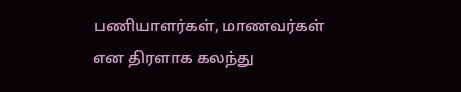பணியாளர்கள், மாணவர்கள் என திரளாக கலந்து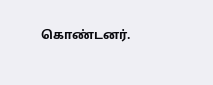கொண்டனர்.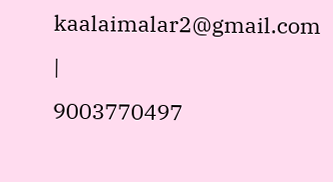kaalaimalar2@gmail.com |
9003770497